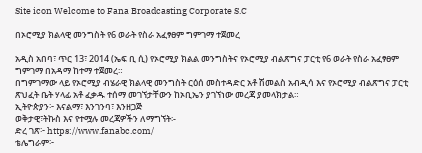Site icon Welcome to Fana Broadcasting Corporate S.C

በኦሮሚያ ክልላዊ መንግስት የ6 ወራት የስራ አፈፃፀም ግምገማ ተጀመረ

አዲስ አበባ፣ ጥር 13፣ 2014 (ኤፍ ቢ ሲ) የኦሮሚያ ክልል መንግስትና የኦሮሚያ ብልጽግና ፓርቲ የ6 ወራት የስራ አፈፃፀም ግምገማ በአዳማ ከተማ ተጀመረ።
በግምገማው ላይ የኦሮሚያ ብሄራዊ ክልላዊ መንግስት ርዕሰ መስተዳድር አቶ ሽመልስ አብዲሳ እና የኦሮሚያ ብልጽግና ፓርቲ ጽህፈት ቤት ሃላፊ አቶ ፈቃዱ ተሰማ መገኘታቸውን ከኦቢኤን ያገኘነው መረጃ ያመላክታል።
ኢትዮጵያን፦ እናልማ፣ እንገንባ፣ እንዘጋጅ
ወቅታዊ፣ትኩስ እና የተሟሉ መረጃዎችን ለማግኘት፡-
ድረ ገጽ፦ https://www.fanabc.com/
ቴሌግራም፦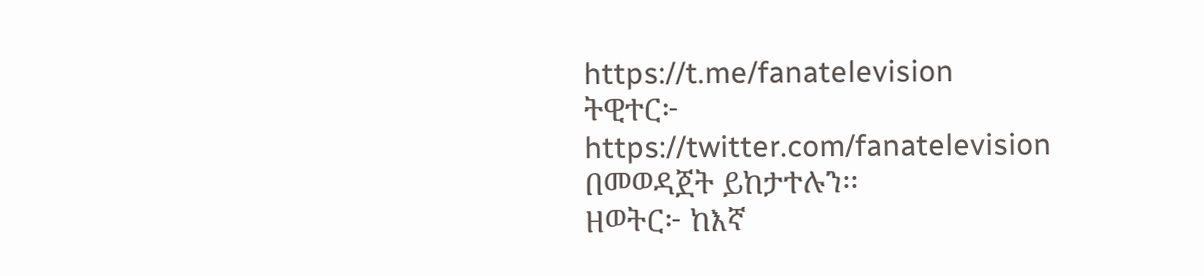https://t.me/fanatelevision
ትዊተር፦ https://twitter.com/fanatelevision በመወዳጀት ይከታተሉን፡፡
ዘወትር፦ ከእኛ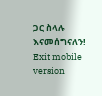ጋር ስላሉ እናመሰግናለን!
Exit mobile version